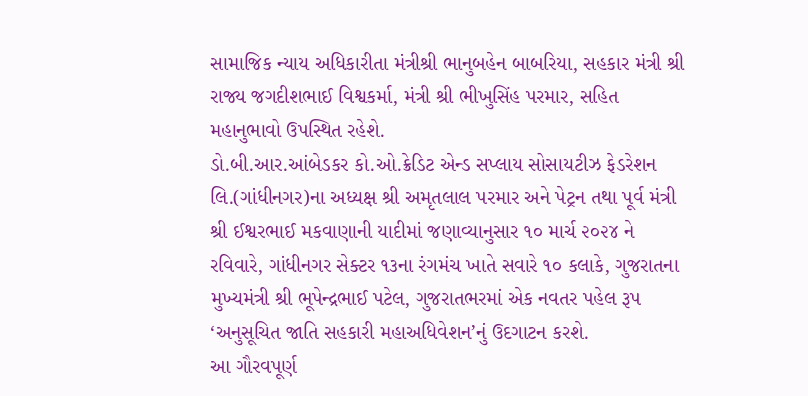સામાજિક ન્યાય અધિકારીતા મંત્રીશ્રી ભાનુબહેન બાબરિયા, સહકાર મંત્રી શ્રી રાજ્ય જગદીશભાઈ વિશ્વકર્મા, મંત્રી શ્રી ભીખુસિંહ પરમાર, સહિત મહાનુભાવો ઉપસ્થિત રહેશે.
ડો.બી.આર.આંબેડકર કો.ઓ.ક્રેડિટ એન્ડ સપ્લાય સોસાયટીઝ ફેડરેશન લિ.(ગાંધીનગર)ના અધ્યક્ષ શ્રી અમૃતલાલ પરમાર અને પેટ્રન તથા પૂર્વ મંત્રી શ્રી ઈશ્વરભાઈ મકવાણાની યાદીમાં જણાવ્યાનુસાર ૧૦ માર્ચ ૨૦૨૪ ને રવિવારે, ગાંધીનગર સેક્ટર ૧૩ના રંગમંચ ખાતે સવારે ૧૦ કલાકે, ગુજરાતના મુખ્યમંત્રી શ્રી ભૂપેન્દ્રભાઈ પટેલ, ગુજરાતભરમાં એક નવતર પહેલ રૂપ ‘અનુસૂચિત જાતિ સહકારી મહાઅધિવેશન’નું ઉદગાટન કરશે.
આ ગૌરવપૂર્ણ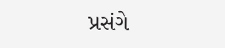પ્રસંગે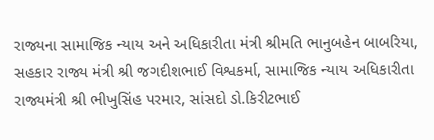રાજ્યના સામાજિક ન્યાય અને અધિકારીતા મંત્રી શ્રીમતિ ભાનુબહેન બાબરિયા, સહકાર રાજ્ય મંત્રી શ્રી જગદીશભાઈ વિશ્વકર્મા, સામાજિક ન્યાય અધિકારીતા રાજ્યમંત્રી શ્રી ભીખુસિંહ પરમાર, સાંસદો ડો.કિરીટભાઈ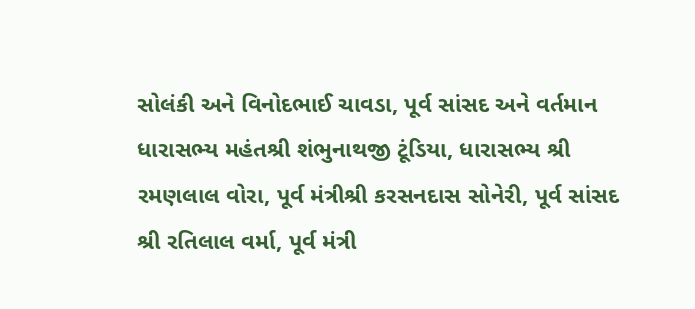સોલંકી અને વિનોદભાઈ ચાવડા, પૂર્વ સાંસદ અને વર્તમાન ધારાસભ્ય મહંતશ્રી શંભુનાથજી ટૂંડિયા, ધારાસભ્ય શ્રી રમણલાલ વોરા, પૂર્વ મંત્રીશ્રી કરસનદાસ સોનેરી, પૂર્વ સાંસદ શ્રી રતિલાલ વર્મા, પૂર્વ મંત્રી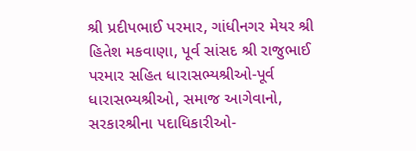શ્રી પ્રદીપભાઈ પરમાર, ગાંધીનગર મેયર શ્રી હિતેશ મકવાણા, પૂર્વ સાંસદ શ્રી રાજુભાઈ પરમાર સહિત ધારાસભ્યશ્રીઓ-પૂર્વ ધારાસભ્યશ્રીઓ, સમાજ આગેવાનો, સરકારશ્રીના પદાધિકારીઓ-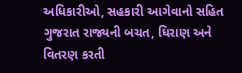અધિકારીઓ, સહકારી આગેવાનો સહિત ગુજરાત રાજ્યની બચત, ધિરાણ અને વિતરણ કરતી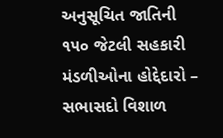અનુસૂચિત જાતિની ૧૫૦ જેટલી સહકારી મંડળીઓના હોદ્દેદારો – સભાસદો વિશાળ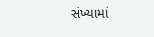સંખ્યામાં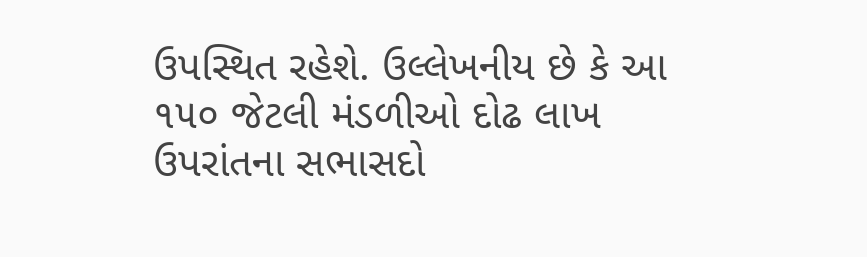ઉપસ્થિત રહેશે. ઉલ્લેખનીય છે કે આ ૧૫૦ જેટલી મંડળીઓ દોઢ લાખ ઉપરાંતના સભાસદો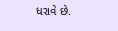ધરાવે છે.